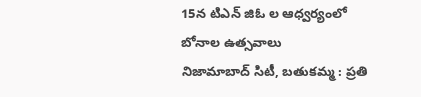15న టిఎన్ జిఓ ల ఆధ్వర్యంలో బోనాల ఉత్సవాలు
నిజామాబాద్ సిటీ, బతుకమ్మ : ప్రతి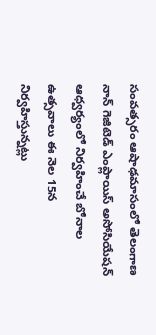సంవత్సరం ఆషాఢమాసంలో తెలంగాణ నాన్ గెజిటెడ్ ఎంప్లాయిస్ అసోసియేషన్ ఆధ్వర్యంలో నిర్వహించే బోనాల ఉత్సవాలు ఈ నెల 15న నిర్వహిస్తున్నట్లు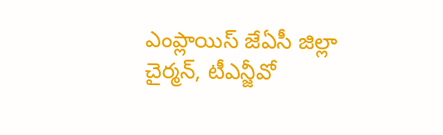ఎంప్లాయిస్ జేఏసీ జిల్లా చైర్మన్, టీఎన్జీవో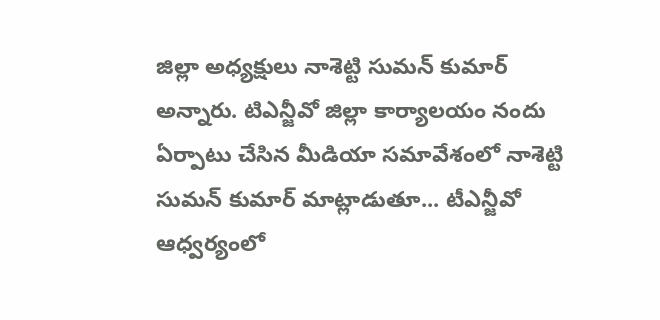జిల్లా అధ్యక్షులు నాశెట్టి సుమన్ కుమార్ అన్నారు. టిఎన్జీవో జిల్లా కార్యాలయం నందు ఏర్పాటు చేసిన మీడియా సమావేశంలో నాశెట్టి సుమన్ కుమార్ మాట్లాడుతూ... టీఎన్జీవో ఆధ్వర్యంలో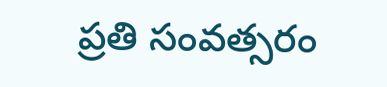ప్రతి సంవత్సరం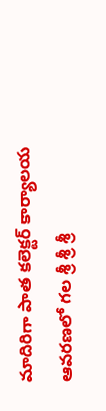మాదిరిగా పాత కలెక్టర్ కార్యాలయ ఆవరణలో గల శ్రీ శ్రీ శ్రీ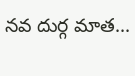నవ దుర్గ మాత...